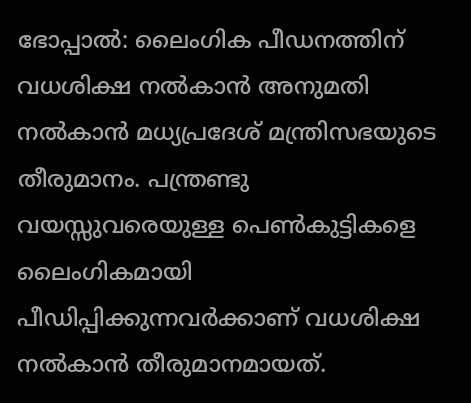ഭോപ്പാല്‍: ലൈംഗിക പീഡനത്തിന് വധശിക്ഷ നല്‍കാന്‍ അനുമതി നല്‍കാന്‍ മധ്യപ്രദേശ് മന്ത്രിസഭയുടെ തീരുമാനം. പന്ത്രണ്ടു വയസ്സുവരെയുള്ള പെൺകുട്ടികളെ ലൈംഗികമായി പീഡിപ്പിക്കുന്നവർക്കാണ് വധശിക്ഷ നൽകാൻ തീരുമാനമായത്.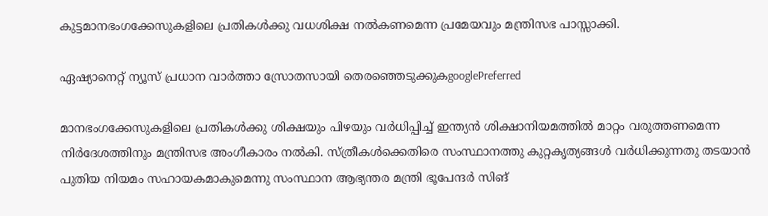കുട്ടമാനഭംഗക്കേസുകളിലെ പ്രതികൾക്കു വധശിക്ഷ നൽകണമെന്ന പ്രമേയവും മന്ത്രിസഭ പാസ്സാക്കി.

ഏഷ്യാനെറ്റ് ന്യൂസ് പ്രധാന വാർത്താ സ്രോതസായി തെരഞ്ഞെടുക്കുകgooglePreferred

മാനഭംഗക്കേസുകളിലെ പ്രതികൾക്കു ശിക്ഷയും പിഴയും വർധിപ്പിച്ച് ഇന്ത്യൻ ശിക്ഷാനിയമത്തിൽ മാറ്റം വരുത്തണമെന്ന നിർദേശത്തിനും മന്ത്രിസഭ അംഗീകാരം നല്‍കി. സ്ത്രീകൾക്കെതിരെ സംസ്ഥാനത്തു കുറ്റകൃത്യങ്ങൾ വർധിക്കുന്നതു തടയാൻ പുതിയ നിയമം സഹായകമാകുമെന്നു സംസ്ഥാന ആഭ്യന്തര മന്ത്രി ഭൂപേന്ദർ സിങ്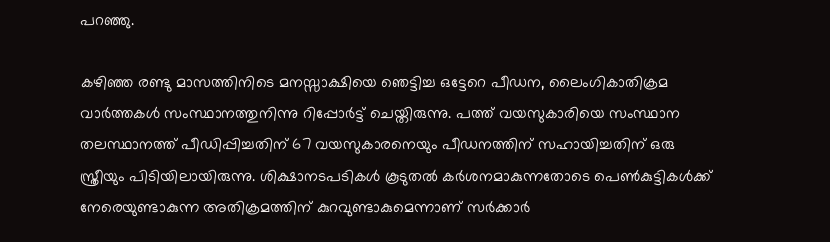പറഞ്ഞു.

കഴിഞ്ഞ രണ്ടു മാസത്തിനിടെ മനസ്സാക്ഷിയെ ഞെട്ടിച്ച ഒട്ടേറെ പീഡന, ലൈംഗികാതിക്രമ വാർത്തകൾ സംസ്ഥാനത്തുനിന്നു റിപ്പോർട്ട് ചെയ്തിരുന്നു. പത്ത് വയസുകാരിയെ സംസ്ഥാന തലസ്ഥാനത്ത് പീഡിപ്പിച്ചതിന് 67 വയസുകാരനെയും പീഡനത്തിന് സഹായിച്ചതിന് ഒരു സ്ത്രീയും പിടിയിലായിരുന്നു. ശിക്ഷാനടപടികള്‍ കൂടുതല്‍ കര്‍ശനമാകുന്നതോടെ പെണ്‍കുട്ടികള്‍ക്ക് നേരെയുണ്ടാകുന്ന അതിക്രമത്തിന് കുറവുണ്ടാകുമെന്നാണ് സര്‍ക്കാര്‍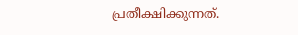പ്രതീക്ഷിക്കുന്നത്.